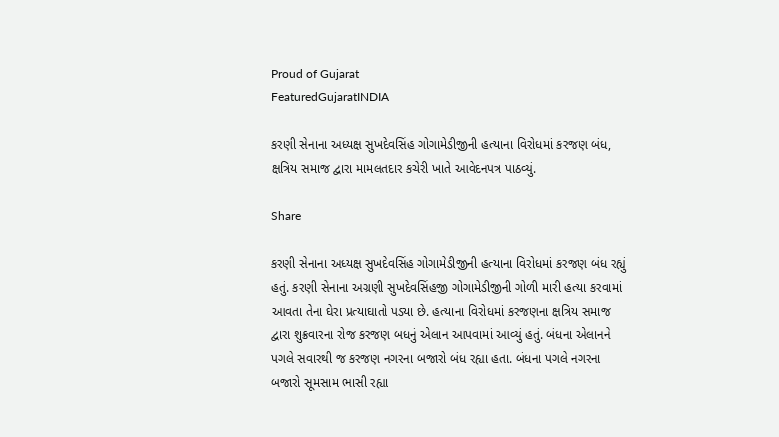Proud of Gujarat
FeaturedGujaratINDIA

કરણી સેનાના અધ્યક્ષ સુખદેવસિંહ ગોગામેડીજીની હત્યાના વિરોધમાં કરજણ બંધ, ક્ષત્રિય સમાજ દ્વારા મામલતદાર કચેરી ખાતે આવેદનપત્ર પાઠવ્યું.

Share

કરણી સેનાના અધ્યક્ષ સુખદેવસિંહ ગોગામેડીજીની હત્યાના વિરોધમાં કરજણ બંધ રહ્યું હતું. કરણી સેનાના અગ્રણી સુખદેવસિંહજી ગોગામેડીજીની ગોળી મારી હત્યા કરવામાં આવતા તેના ઘેરા પ્રત્યાઘાતો પડ્યા છે. હત્યાના વિરોધમાં કરજણના ક્ષત્રિય સમાજ દ્વારા શુક્રવારના રોજ કરજણ બધનું એલાન આપવામાં આવ્યું હતું. બંધના એલાનને પગલે સવારથી જ કરજણ નગરના બજારો બંધ રહ્યા હતા. બંધના પગલે નગરના બજારો સૂમસામ ભાસી રહ્યા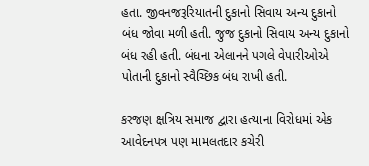હતા. જીવનજરૂરિયાતની દુકાનો સિવાય અન્ય દુકાનો બંધ જોવા મળી હતી. જુજ દુકાનો સિવાય અન્ય દુકાનો બંધ રહી હતી. બંધના એલાનને પગલે વેપારીઓએ પોતાની દુકાનો સ્વૈચ્છિક બંધ રાખી હતી.

કરજણ ક્ષત્રિય સમાજ દ્વારા હત્યાના વિરોધમાં એક આવેદનપત્ર પણ મામલતદાર કચેરી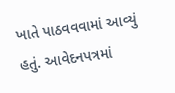ખાતે પાઠવવવામાં આવ્યું હતું. આવેદનપત્રમાં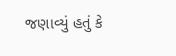જણાવ્યું હતું કે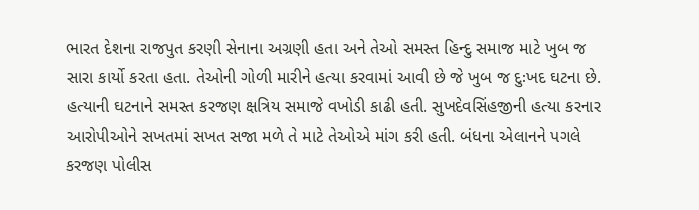ભારત દેશના રાજપુત કરણી સેનાના અગ્રણી હતા અને તેઓ સમસ્ત હિન્દુ સમાજ માટે ખુબ જ સારા કાર્યો કરતા હતા. તેઓની ગોળી મારીને હત્યા કરવામાં આવી છે જે ખુબ જ દુઃખદ ઘટના છે. હત્યાની ઘટનાને સમસ્ત કરજણ ક્ષત્રિય સમાજે વખોડી કાઢી હતી. સુખદેવસિંહજીની હત્યા કરનાર આરોપીઓને સખતમાં સખત સજા મળે તે માટે તેઓએ માંગ કરી હતી. બંધના એલાનને પગલે કરજણ પોલીસ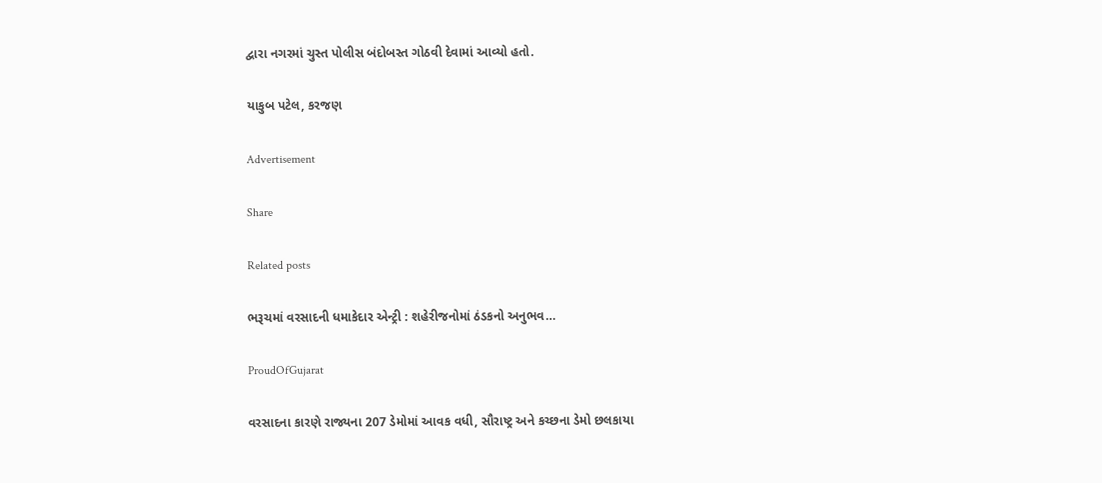દ્વારા નગરમાં ચુસ્ત પોલીસ બંદોબસ્ત ગોઠવી દેવામાં આવ્યો હતો.

યાકુબ પટેલ, કરજણ

Advertisement

Share

Related posts

ભરૂચમાં વરસાદની ધમાકેદાર એન્ટ્રી : શહેરીજનોમાં ઠંડકનો અનુભવ…

ProudOfGujarat

વરસાદના કારણે રાજ્યના 207 ડેમોમાં આવક વધી, સૌરાષ્ટ્ર અને કચ્છના ડેમો છલકાયા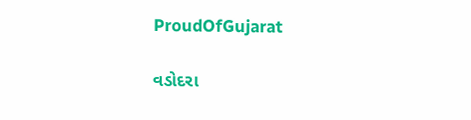ProudOfGujarat

વડોદરા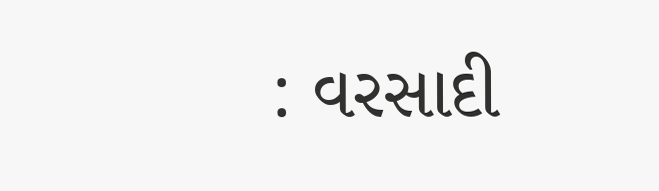: વરસાદી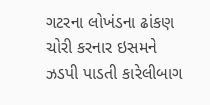ગટરના લોખંડના ઢાંકણ ચોરી કરનાર ઇસમને ઝડપી પાડતી કારેલીબાગ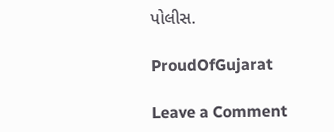પોલીસ.

ProudOfGujarat

Leave a Comment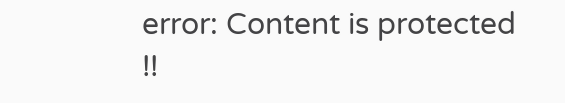error: Content is protected !!